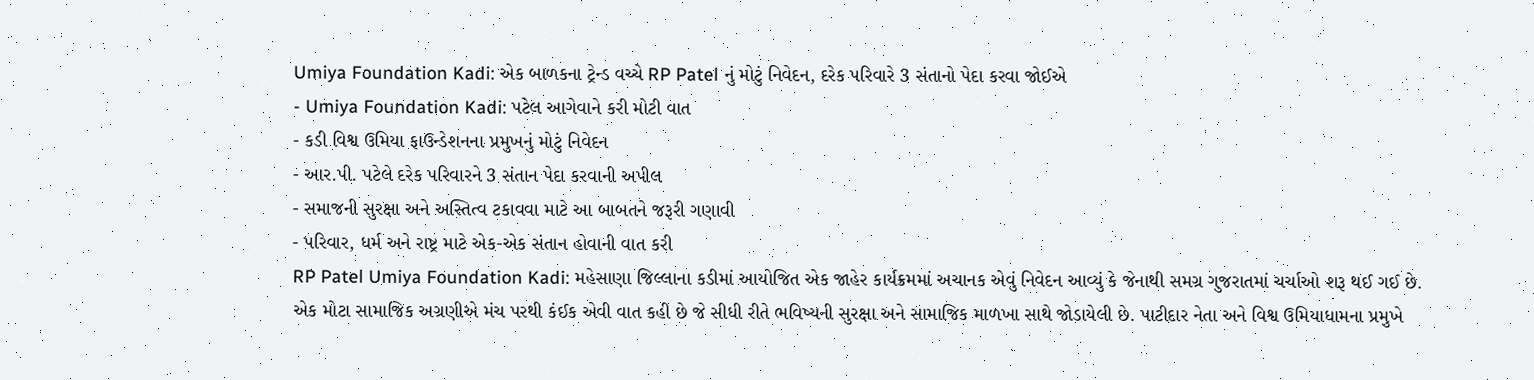Umiya Foundation Kadi: એક બાળકના ટ્રેન્ડ વચ્ચે RP Patel નું મોટું નિવેદન, દરેક પરિવારે 3 સંતાનો પેદા કરવા જોઈએ
- Umiya Foundation Kadi: પટેલ આગેવાને કરી મોટી વાત
- કડી વિશ્વ ઉમિયા ફાઉન્ડેશનના પ્રમુખનું મોટું નિવેદન
- આર.પી. પટેલે દરેક પરિવારને 3 સંતાન પેદા કરવાની અપીલ
- સમાજની સુરક્ષા અને અસ્તિત્વ ટકાવવા માટે આ બાબતને જરૂરી ગણાવી
- પરિવાર, ધર્મ અને રાષ્ટ્ર માટે એક-એક સંતાન હોવાની વાત કરી
RP Patel Umiya Foundation Kadi: મહેસાણા જિલ્લાના કડીમાં આયોજિત એક જાહેર કાર્યક્રમમાં અચાનક એવું નિવેદન આવ્યું કે જેનાથી સમગ્ર ગુજરાતમાં ચર્ચાઓ શરૂ થઈ ગઈ છે. એક મોટા સામાજિક અગ્રણીએ મંચ પરથી કંઈક એવી વાત કહી છે જે સીધી રીતે ભવિષ્યની સુરક્ષા અને સામાજિક માળખા સાથે જોડાયેલી છે. પાટીદાર નેતા અને વિશ્વ ઉમિયાધામના પ્રમુખે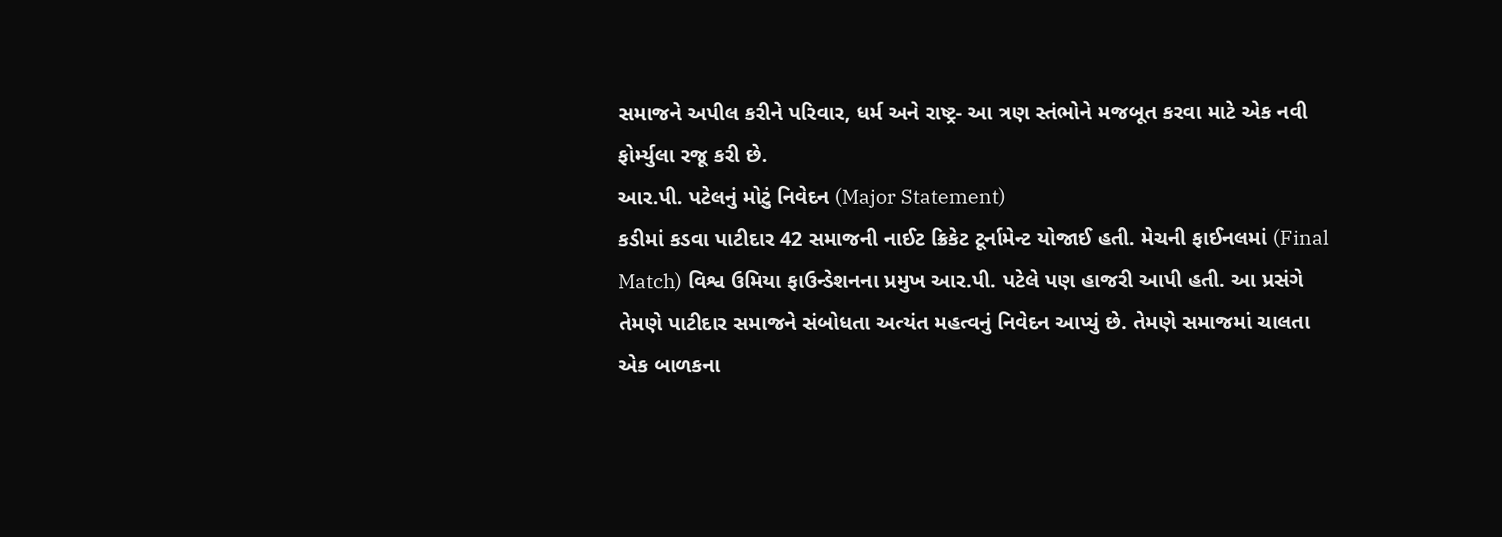સમાજને અપીલ કરીને પરિવાર, ધર્મ અને રાષ્ટ્ર- આ ત્રણ સ્તંભોને મજબૂત કરવા માટે એક નવી ફોર્મ્યુલા રજૂ કરી છે.
આર.પી. પટેલનું મોટું નિવેદન (Major Statement)
કડીમાં કડવા પાટીદાર 42 સમાજની નાઈટ ક્રિકેટ ટૂર્નામેન્ટ યોજાઈ હતી. મેચની ફાઈનલમાં (Final Match) વિશ્વ ઉમિયા ફાઉન્ડેશનના પ્રમુખ આર.પી. પટેલે પણ હાજરી આપી હતી. આ પ્રસંગે તેમણે પાટીદાર સમાજને સંબોધતા અત્યંત મહત્વનું નિવેદન આપ્યું છે. તેમણે સમાજમાં ચાલતા એક બાળકના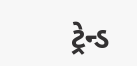ટ્રેન્ડ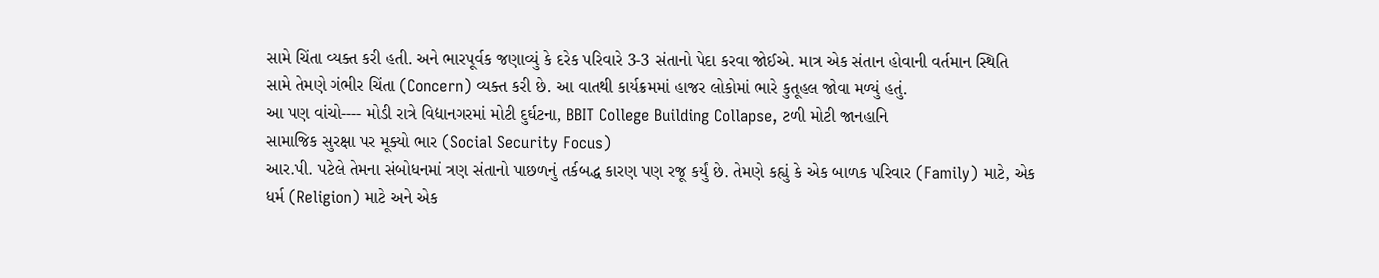સામે ચિંતા વ્યક્ત કરી હતી. અને ભારપૂર્વક જણાવ્યું કે દરેક પરિવારે 3-3 સંતાનો પેદા કરવા જોઈએ. માત્ર એક સંતાન હોવાની વર્તમાન સ્થિતિ સામે તેમણે ગંભીર ચિંતા (Concern) વ્યક્ત કરી છે. આ વાતથી કાર્યક્રમમાં હાજર લોકોમાં ભારે કુતૂહલ જોવા મળ્યું હતું.
આ પણ વાંચો---- મોડી રાત્રે વિદ્યાનગરમાં મોટી દુર્ઘટના, BBIT College Building Collapse, ટળી મોટી જાનહાનિ
સામાજિક સુરક્ષા પર મૂક્યો ભાર (Social Security Focus)
આર.પી. પટેલે તેમના સંબોધનમાં ત્રણ સંતાનો પાછળનું તર્કબદ્ધ કારણ પણ રજૂ કર્યું છે. તેમણે કહ્યું કે એક બાળક પરિવાર (Family) માટે, એક ધર્મ (Religion) માટે અને એક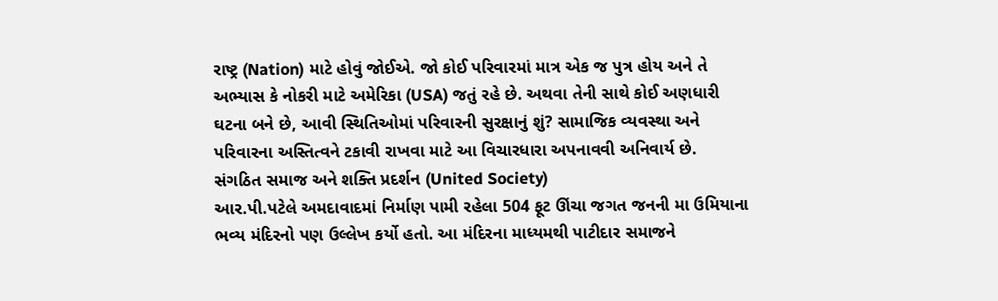રાષ્ટ્ર (Nation) માટે હોવું જોઈએ. જો કોઈ પરિવારમાં માત્ર એક જ પુત્ર હોય અને તે અભ્યાસ કે નોકરી માટે અમેરિકા (USA) જતું રહે છે. અથવા તેની સાથે કોઈ અણધારી ઘટના બને છે, આવી સ્થિતિઓમાં પરિવારની સુરક્ષાનું શું? સામાજિક વ્યવસ્થા અને પરિવારના અસ્તિત્વને ટકાવી રાખવા માટે આ વિચારધારા અપનાવવી અનિવાર્ય છે.
સંગઠિત સમાજ અને શક્તિ પ્રદર્શન (United Society)
આર.પી.પટેલે અમદાવાદમાં નિર્માણ પામી રહેલા 504 ફૂટ ઊંચા જગત જનની મા ઉમિયાના ભવ્ય મંદિરનો પણ ઉલ્લેખ કર્યો હતો. આ મંદિરના માધ્યમથી પાટીદાર સમાજને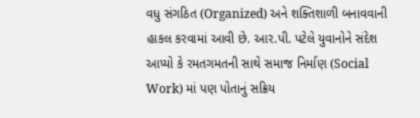વધુ સંગઠિત (Organized) અને શક્તિશાળી બનાવવાની હાકલ કરવામાં આવી છે. આર.પી. પટેલે યુવાનોને સંદેશ આપ્યો કે રમતગમતની સાથે સમાજ નિર્માણ (Social Work) માં પણ પોતાનું સક્રિય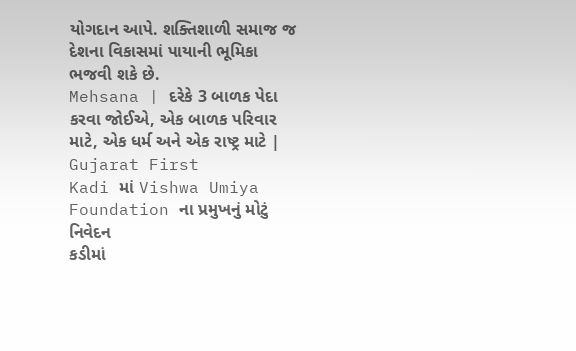યોગદાન આપે. શક્તિશાળી સમાજ જ દેશના વિકાસમાં પાયાની ભૂમિકા ભજવી શકે છે.
Mehsana | દરેકે 3 બાળક પેદા કરવા જોઈએ, એક બાળક પરિવાર માટે, એક ધર્મ અને એક રાષ્ટ્ર માટે | Gujarat First
Kadi માં Vishwa Umiya Foundation ના પ્રમુખનું મોટું નિવેદન
કડીમાં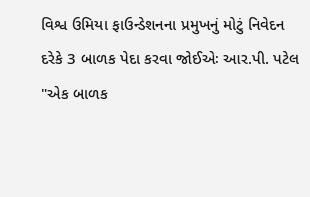વિશ્વ ઉમિયા ફાઉન્ડેશનના પ્રમુખનું મોટું નિવેદન
દરેકે 3 બાળક પેદા કરવા જોઈએઃ આર.પી. પટેલ
"એક બાળક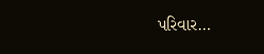પરિવાર…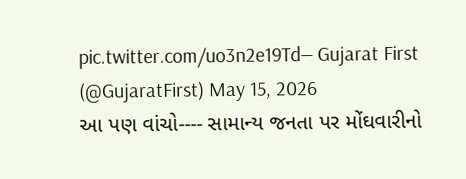pic.twitter.com/uo3n2e19Td— Gujarat First (@GujaratFirst) May 15, 2026
આ પણ વાંચો---- સામાન્ય જનતા પર મોંઘવારીનો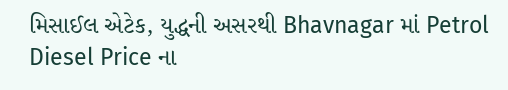મિસાઈલ એટેક, યુદ્ધની અસરથી Bhavnagar માં Petrol Diesel Price ના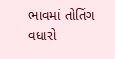ભાવમાં તોતિંગ વધારો